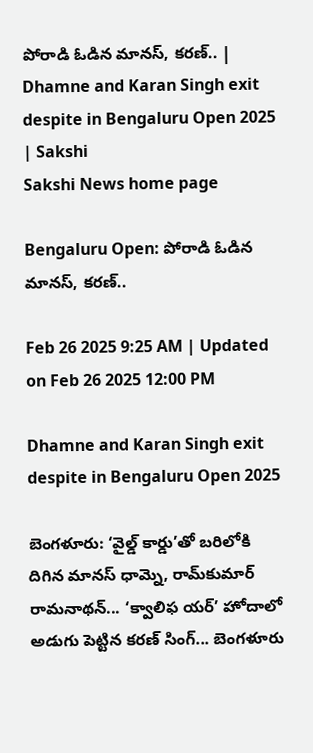పోరాడి ఓడిన మానస్, కరణ్‌.. | Dhamne and Karan Singh exit despite in Bengaluru Open 2025 | Sakshi
Sakshi News home page

Bengaluru Open: పోరాడి ఓడిన మానస్, కరణ్‌..

Feb 26 2025 9:25 AM | Updated on Feb 26 2025 12:00 PM

Dhamne and Karan Singh exit despite in Bengaluru Open 2025

బెంగళూరు: ‘వైల్డ్‌ కార్డు’తో బరిలోకి దిగిన మానస్‌ ధామ్నె, రామ్‌కుమార్‌ రామనాథన్‌... ‘క్వాలిఫ యర్‌’ హోదాలో అడుగు పెట్టిన కరణ్‌ సింగ్‌... బెంగళూరు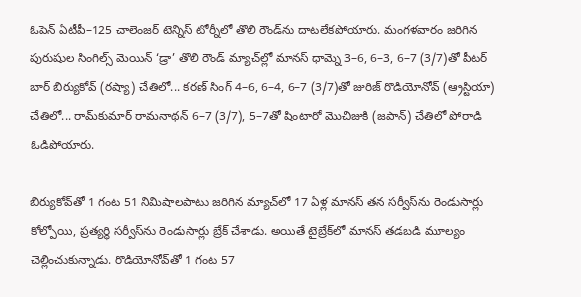ఓపెన్‌ ఏటీపీ–125 చాలెంజర్‌ టెన్నిస్‌ టోర్నీలో తొలి రౌండ్‌ను దాటలేకపోయారు. మంగళవారం జరిగిన పురుషుల సింగిల్స్‌ మెయిన్‌ ‘డ్రా’ తొలి రౌండ్‌ మ్యాచ్‌ల్లో మానస్‌ ధామ్నె 3–6, 6–3, 6–7 (3/7)తో పీటర్‌ బార్‌ బిర్యుకోవ్‌ (రష్యా) చేతిలో... కరణ్‌ సింగ్‌ 4–6, 6–4, 6–7 (3/7)తో జురిజ్‌ రొడియోనోవ్‌ (ఆ్రస్టియా) చేతిలో... రామ్‌కుమార్‌ రామనాథన్‌ 6–7 (3/7), 5–7తో షింటారో మొచిజుకి (జపాన్‌) చేతిలో పోరాడి ఓడిపోయారు.

బిర్యుకోవ్‌తో 1 గంట 51 నిమిషాలపాటు జరిగిన మ్యాచ్‌లో 17 ఏళ్ల మానస్‌ తన సర్వీస్‌ను రెండుసార్లు కోల్పోయి, ప్రత్యర్థి సర్వీస్‌ను రెండుసార్లు బ్రేక్‌ చేశాడు. అయితే టైబ్రేక్‌లో మానస్‌ తడబడి మూల్యం చెల్లించుకున్నాడు. రొడియోనోవ్‌తో 1 గంట 57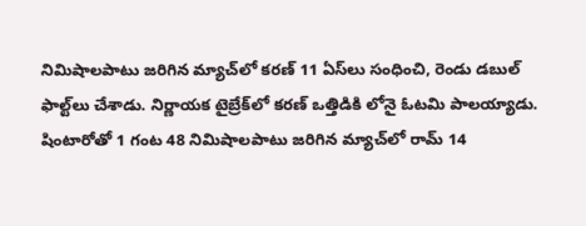నిమిషాలపాటు జరిగిన మ్యాచ్‌లో కరణ్‌ 11 ఏస్‌లు సంధించి, రెండు డబుల్‌ ఫాల్ట్‌లు చేశాడు. నిర్ణాయక టైబ్రేక్‌లో కరణ్‌ ఒత్తిడికి లోనై ఓటమి పాలయ్యాడు. షింటారోతో 1 గంట 48 నిమిషాలపాటు జరిగిన మ్యాచ్‌లో రామ్‌ 14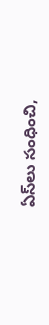ఏస్‌లు సంధించి,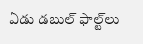ఏడు డబుల్‌ ఫాల్ట్‌లు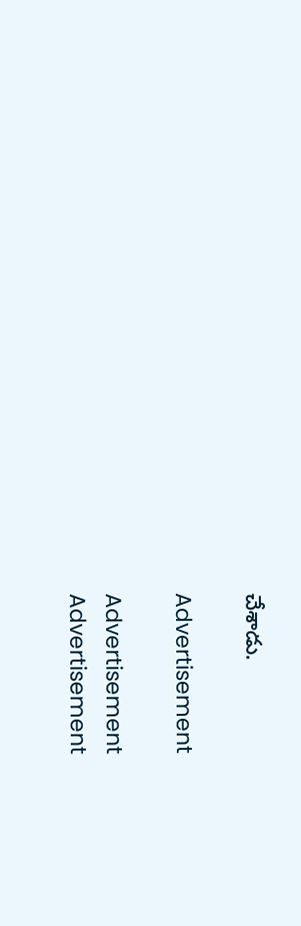చేశాడు.

Advertisement

Advertisement
Advertisement